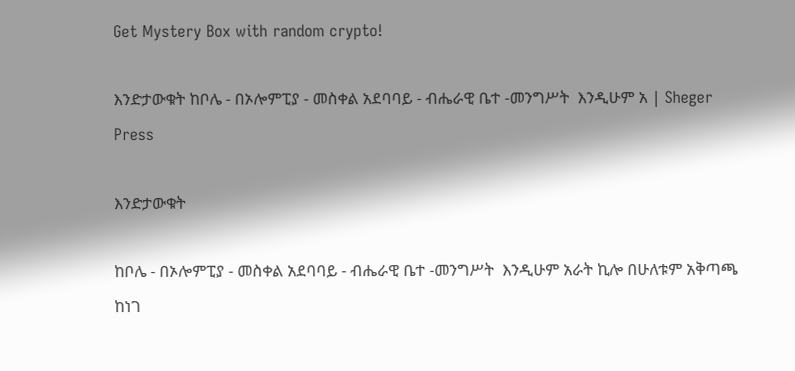Get Mystery Box with random crypto!

እንድታውቁት ከቦሌ - በኦሎምፒያ - መስቀል አደባባይ - ብሔራዊ ቤተ -መንግሥት  እንዲሁም አ | Sheger Press

እንድታውቁት

ከቦሌ - በኦሎምፒያ - መስቀል አደባባይ - ብሔራዊ ቤተ -መንግሥት  እንዲሁም አራት ኪሎ በሁለቱም አቅጣጫ ከነገ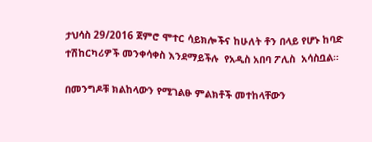ታህሳስ 29/2016 ጀምሮ ሞተር ሳይክሎችና ከሁለት ቶን በላይ የሆኑ ከባድ ተሽከርካሪዎች መንቀሳቀስ እንደማይችሉ  የአዲስ አበባ ፖሊስ  አሳስቧል።

በመንግዶቹ ክልከላውን የሚገልፁ ምልክቶች መተከላቸውን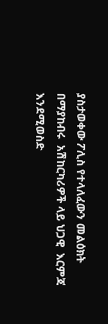ያስታወቀው ፖሊስ የተላለፈውን መልዕክት በማያከብሩ  አሽከርካሪዎች ላይ ህጋዊ  እርምጃ እንደሚወስድ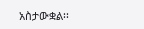አስታውቋል፡፡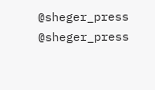@sheger_press
@sheger_press